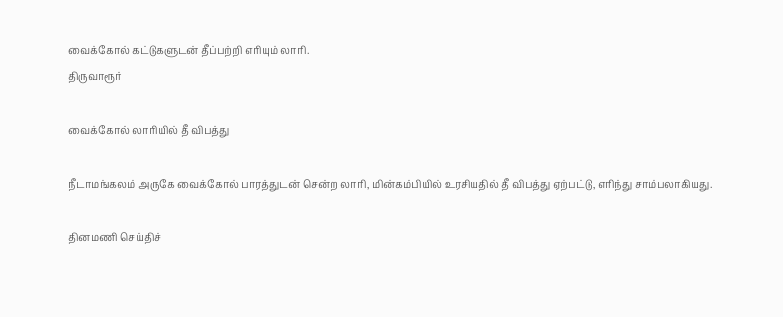வைக்கோல் கட்டுகளுடன் தீப்பற்றி எரியும் லாரி.
திருவாரூர்

வைக்கோல் லாரியில் தீ விபத்து

நீடாமங்கலம் அருகே வைக்கோல் பாரத்துடன் சென்ற லாரி, மின்கம்பியில் உரசியதில் தீ விபத்து ஏற்பட்டு, எரிந்து சாம்பலாகியது.

தினமணி செய்திச்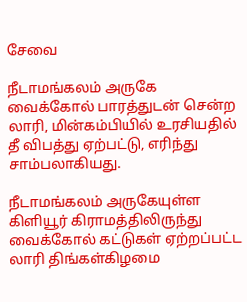சேவை

நீடாமங்கலம் அருகே வைக்கோல் பாரத்துடன் சென்ற லாரி, மின்கம்பியில் உரசியதில் தீ விபத்து ஏற்பட்டு, எரிந்து சாம்பலாகியது.

நீடாமங்கலம் அருகேயுள்ள கிளியூர் கிராமத்திலிருந்து வைக்கோல் கட்டுகள் ஏற்றப்பட்ட லாரி திங்கள்கிழமை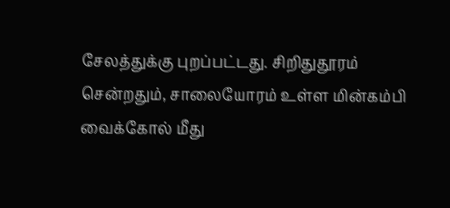சேலத்துக்கு புறப்பட்டது. சிறிதுதூரம் சென்றதும், சாலையோரம் உள்ள மின்கம்பி வைக்கோல் மீது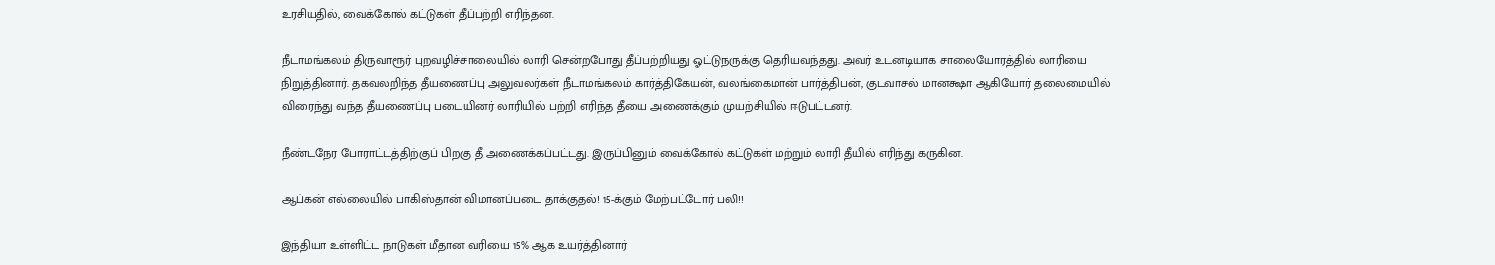உரசியதில், வைக்கோல் கட்டுகள் தீப்பற்றி எரிந்தன.

நீடாமங்கலம் திருவாரூர் புறவழிச்சாலையில் லாரி சென்றபோது தீப்பற்றியது ஓட்டுநருக்கு தெரியவந்தது. அவர் உடனடியாக சாலையோரத்தில் லாரியை நிறுத்தினார். தகவலறிந்த தீயணைப்பு அலுவலர்கள் நீடாமங்கலம் கார்த்திகேயன், வலங்கைமான் பார்த்திபன், குடவாசல் மானக்ஷா ஆகியோர் தலைமையில் விரைந்து வந்த தீயணைப்பு படையினர் லாரியில் பற்றி எரிந்த தீயை அணைக்கும் முயற்சியில் ஈடுபட்டனர்.

நீண்டநேர போராட்டத்திற்குப் பிறகு தீ அணைக்கப்பட்டது. இருப்பினும் வைக்கோல் கட்டுகள் மற்றும் லாரி தீயில் எரிந்து கருகின.

ஆப்கன் எல்லையில் பாகிஸ்தான் விமானப்படை தாக்குதல்! 15-க்கும் மேற்பட்டோர் பலி!!

இந்தியா உள்ளிட்ட நாடுகள் மீதான வரியை 15% ஆக உயர்த்தினார்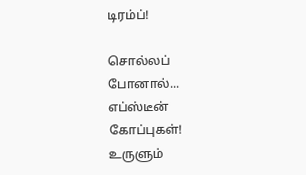டிரம்ப்!

சொல்லப் போனால்... எப்ஸ்டீன் கோப்புகள்! உருளும்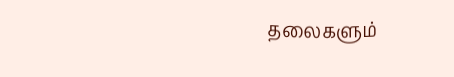தலைகளும்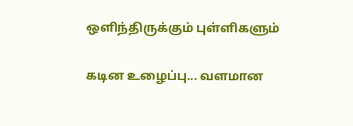ஒளிந்திருக்கும் புள்ளிகளும்

கடின உழைப்பு... வளமான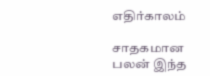எதிர்காலம்

சாதகமான பலன் இந்த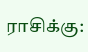ராசிக்கு: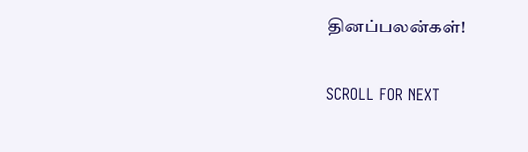தினப்பலன்கள்!

SCROLL FOR NEXT